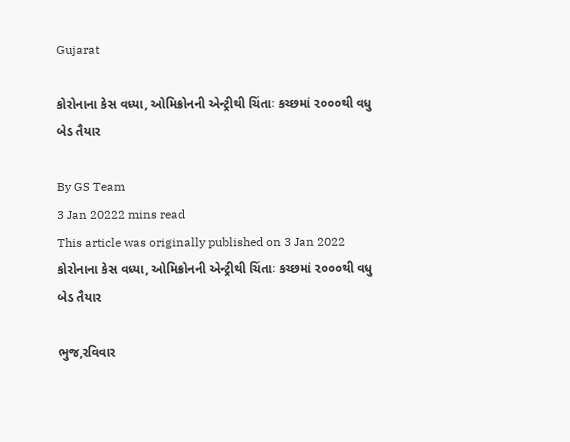Gujarat

કોરોનાના કેસ વધ્યા, ઓમિક્રોનની એન્ટ્રીથી ચિંતાઃ કચ્છમાં ૨૦૦૦થી વધુ બેડ તૈયાર

By GS Team
3 Jan 20222 mins read
This article was originally published on 3 Jan 2022
કોરોનાના કેસ વધ્યા, ઓમિક્રોનની એન્ટ્રીથી ચિંતાઃ કચ્છમાં ૨૦૦૦થી વધુ બેડ તૈયાર

ભુજ,રવિવાર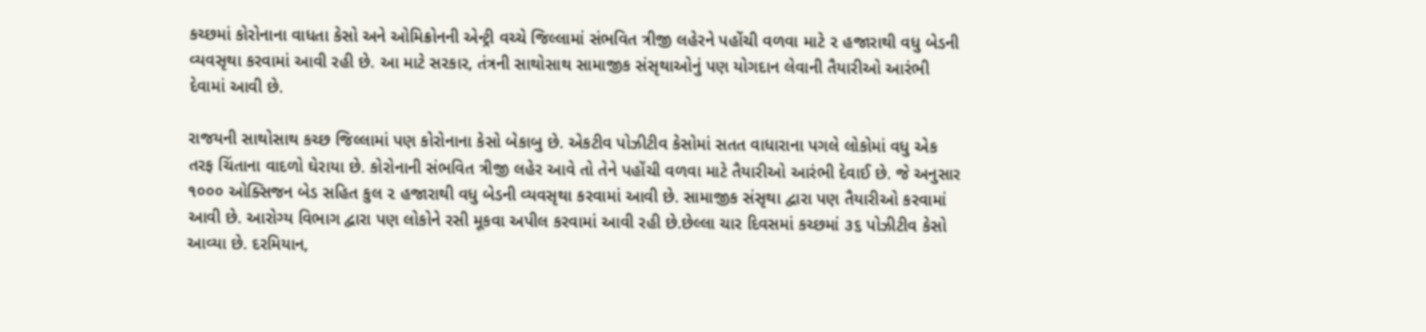કચ્છમાં કોરોનાના વાધતા કેસો અને ઓમિક્રોનની એન્ટ્રી વચ્ચે જિલ્લામાં સંભવિત ત્રીજી લહેરને પહોંચી વળવા માટે ૨ હજારાથી વધુ બેડની વ્યવસૃથા કરવામાં આવી રહી છે. આ માટે સરકાર, તંત્રની સાથોસાથ સામાજીક સંસૃથાઓનું પણ યોગદાન લેવાની તૈયારીઓ આરંભી દેવામાં આવી છે.

રાજયની સાથોસાથ કચ્છ જિલ્લામાં પણ કોરોનાના કેસો બેકાબુ છે. એકટીવ પોઝીટીવ કેસોમાં સતત વાધારાના પગલે લોકોમાં વધુ એક તરફ ચિંતાના વાદળો ઘેરાયા છે. કોરોનાની સંભવિત ત્રીજી લહેર આવે તો તેને પહોંચી વળવા માટે તૈયારીઓ આરંભી દેવાઈ છે. જે અનુસાર ૧૦૦૦ ઓક્સિજન બેડ સહિત કુલ ૨ હજારાથી વધુ બેડની વ્યવસૃથા કરવામાં આવી છે. સામાજીક સંસૃથા દ્વારા પણ તૈયારીઓ કરવામાં આવી છે. આરોગ્ય વિભાગ દ્વારા પણ લોકોને રસી મૂકવા અપીલ કરવામાં આવી રહી છે.છેલ્લા ચાર દિવસમાં કચ્છમાં ૩૬ પોઝીટીવ કેસો આવ્યા છે. દરમિયાન,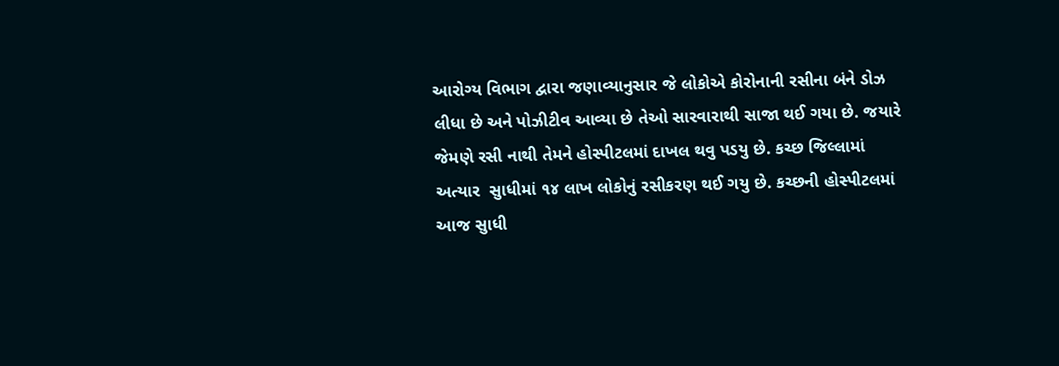આરોગ્ય વિભાગ દ્વારા જણાવ્યાનુસાર જે લોકોએ કોરોનાની રસીના બંને ડોઝ લીધા છે અને પોઝીટીવ આવ્યા છે તેઓ સારવારાથી સાજા થઈ ગયા છે. જયારે જેમણે રસી નાથી તેમને હોસ્પીટલમાં દાખલ થવુ પડયુ છે. કચ્છ જિલ્લામાં અત્યાર  સુાધીમાં ૧૪ લાખ લોકોનું રસીકરણ થઈ ગયુ છે. કચ્છની હોસ્પીટલમાં આજ સુાધી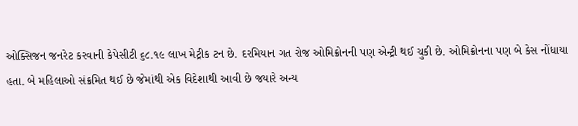ઓક્સિજન જનરેટ કરવાની કેપેસીટી ૬૮.૧૯ લાખ મેટ્રીક ટન છે. દરમિયાન ગત રોજ ઓમિક્રોનની પણ એન્ટ્રી થઈ ચુકી છે. ઓમિક્રોનના પણ બે કેસ નોંધાયા હતા. બે મહિલાઓ સંક્રમિત થઈ છે જેમાંથી એક વિદેશાથી આવી છે જયારે અન્ય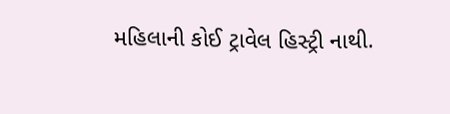મહિલાની કોઈ ટ્રાવેલ હિસ્ટ્રી નાથી.